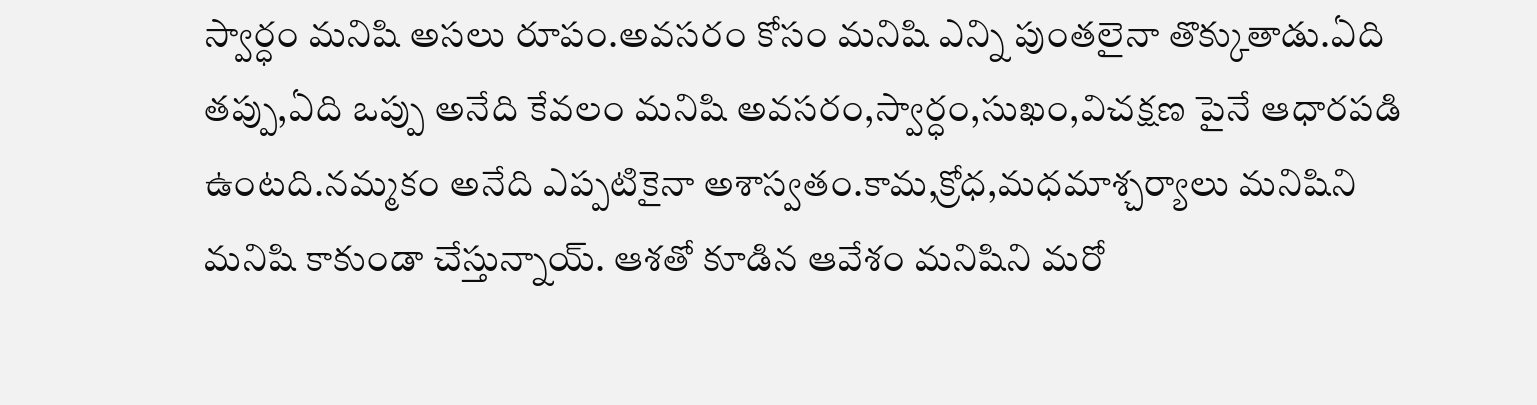స్వార్ధం మనిషి అసలు రూపం.అవసరం కోసం మనిషి ఎన్ని పుంతలైనా తొక్కుతాడు.ఏది తప్పు,ఏది ఒప్పు అనేది కేవలం మనిషి అవసరం,స్వార్ధం,సుఖం,విచక్షణ పైనే ఆధారపడి ఉంటది.నమ్మకం అనేది ఎప్పటికైనా అశాస్వతం.కామ,క్రోధ,మధమాశ్చర్యాలు మనిషిని మనిషి కాకుండా చేస్తున్నాయ్. ఆశతో కూడిన ఆవేశం మనిషిని మరో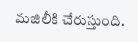మజిలీకి చేరుస్తుంది.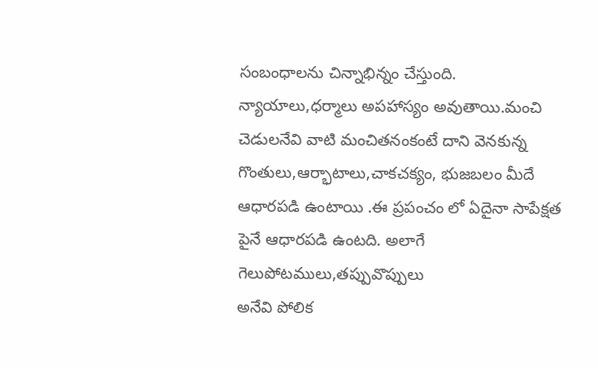సంబంధాలను చిన్నాభిన్నం చేస్తుంది. న్యాయాలు,ధర్మాలు అపహాస్యం అవుతాయి.మంచి చెడులనేవి వాటి మంచితనంకంటే దాని వెనకున్న గొంతులు,ఆర్భాటాలు,చాకచక్యం, భుజబలం మీదే ఆధారపడి ఉంటాయి .ఈ ప్రపంచం లో ఏదైనా సాపేక్షత పైనే ఆధారపడి ఉంటది. అలాగే గెలుపోటములు,తప్పువొప్పులు
అనేవి పోలిక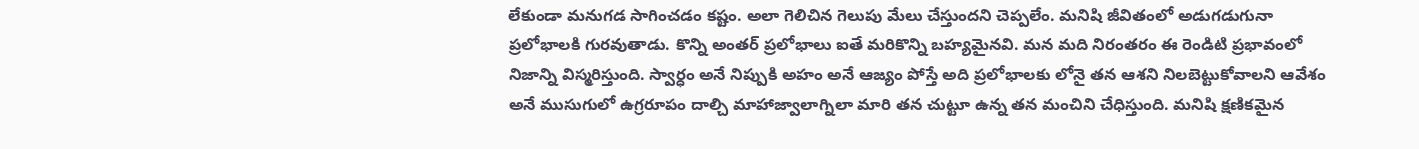లేకుండా మనుగడ సాగించడం కష్టం. అలా గెలిచిన గెలుపు మేలు చేస్తుందని చెప్పలేం. మనిషి జీవితంలో అడుగడుగునా ప్రలోభాలకి గురవుతాడు. కొన్ని అంతర్ ప్రలోభాలు ఐతే మరికొన్ని బహ్యమైనవి. మన మది నిరంతరం ఈ రెండిటి ప్రభావంలో నిజాన్ని విస్మరిస్తుంది. స్వార్ధం అనే నిప్పుకి అహం అనే ఆజ్యం పోస్తే అది ప్రలోభాలకు లోనై తన ఆశని నిలబెట్టుకోవాలని ఆవేశం అనే ముసుగులో ఉగ్రరూపం దాల్చి మాహాజ్వాలాగ్నిలా మారి తన చుట్టూ ఉన్న తన మంచిని చేధిస్తుంది. మనిషి క్షణికమైన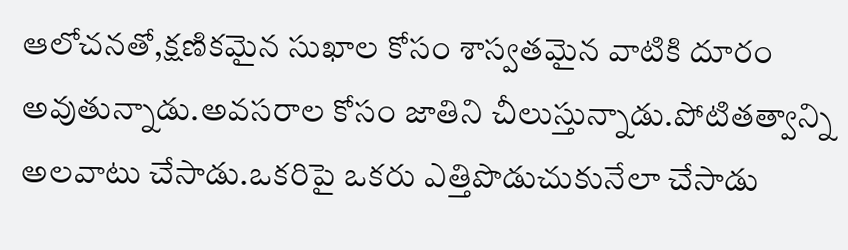ఆలోచనతో,క్షణికమైన సుఖాల కోసం శాస్వతమైన వాటికి దూరం అవుతున్నాడు.అవసరాల కోసం జాతిని చీలుస్తున్నాడు.పోటితత్వాన్ని అలవాటు చేసాడు.ఒకరిపై ఒకరు ఎత్తిపొడుచుకునేలా చేసాడు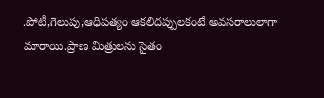.పోటీ,గెలుపు,ఆధిపత్యం ఆకలిదప్పులకంటే అవసరాలులాగా మారాయి.ప్రాణ మిత్రులను సైతం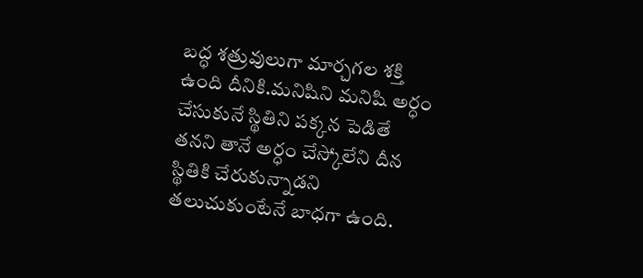బద్ధ శత్రువులుగా మార్చగల శక్తి ఉంది దీనికి.మనిషిని మనిషి అర్ధం చేసుకునే స్థితిని పక్కన పెడితే తనని తానే అర్ధం చేస్కోలేని దీన స్థితికి చేరుకున్నాడని తలుచుకుంటేనే బాధగా ఉంది.